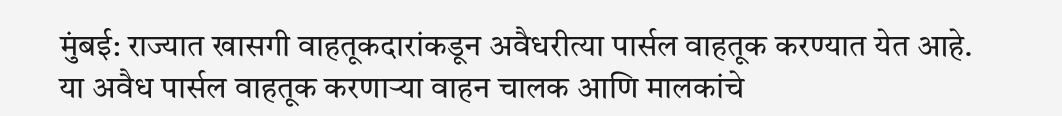मुंबई: राज्यात खासगी वाहतूकदारांकडून अवैधरीत्या पार्सल वाहतूक करण्यात येत आहे. या अवैध पार्सल वाहतूक करणाऱ्या वाहन चालक आणि मालकांचे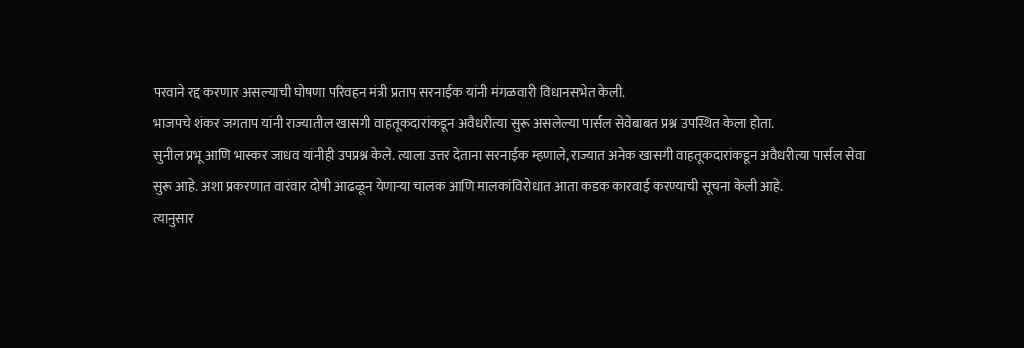परवाने रद्द करणार असल्याची घोषणा परिवहन मंत्री प्रताप सरनाईक यांनी मंगळवारी विधानसभेत केली.
भाजपचे शंकर जगताप यांनी राज्यातील खासगी वाहतूकदारांकडून अवैधरीत्या सुरू असलेल्या पार्सल सेवेबाबत प्रश्न उपस्थित केला होता.
सुनील प्रभू आणि भास्कर जाधव यांनीही उपप्रश्न केले. त्याला उत्तर देताना सरनाईक म्हणाले, राज्यात अनेक खासगी वाहतूकदारांकडून अवैधरीत्या पार्सल सेवा सुरू आहे. अशा प्रकरणात वारंवार दोषी आढळून येणाऱ्या चालक आणि मालकांविरोधात आता कडक कारवाई करण्याची सूचना केली आहे.
त्यानुसार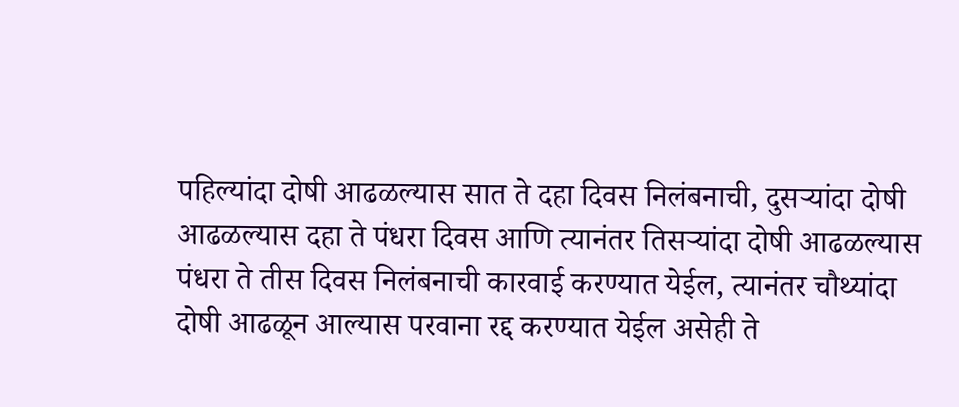पहिल्यांदा दोषी आढळल्यास सात ते दहा दिवस निलंबनाची, दुसऱ्यांदा दोषी आढळल्यास दहा ते पंधरा दिवस आणि त्यानंतर तिसऱ्यांदा दोषी आढळल्यास पंधरा ते तीस दिवस निलंबनाची कारवाई करण्यात येईल, त्यानंतर चौथ्यांदा दोषी आढळून आल्यास परवाना रद्द करण्यात येईल असेही ते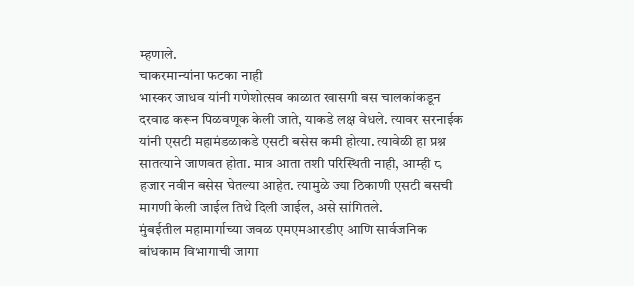म्हणाले.
चाकरमान्यांना फटका नाही
भास्कर जाधव यांनी गणेशोत्सव काळात खासगी बस चालकांकडून दरवाढ करून पिळवणूक केली जाते, याकडे लक्ष वेधले. त्यावर सरनाईक यांनी एसटी महामंडळाकडे एसटी बसेस कमी होत्या. त्यावेळी हा प्रश्न सातत्याने जाणवत होता. मात्र आता तशी परिस्थिती नाही, आम्ही ८ हजार नवीन बसेस घेतल्या आहेत. त्यामुळे ज्या ठिकाणी एसटी बसची मागणी केली जाईल तिथे दिली जाईल, असे सांगितले.
मुंबईतील महामार्गाच्या जवळ एमएमआरडीए आणि सार्वजनिक बांधकाम विभागाची जागा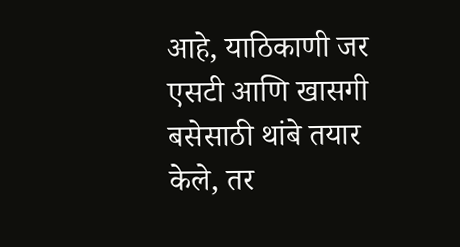आहे, याठिकाणी जर एसटी आणि खासगी बसेसाठी थांबे तयार केले, तर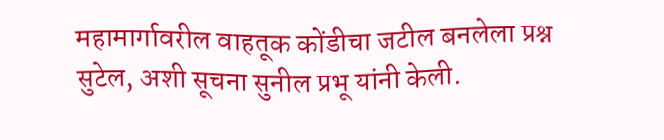महामार्गावरील वाहतूक कोंडीचा जटील बनलेला प्रश्न सुटेल, अशी सूचना सुनील प्रभू यांनी केली.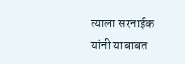त्याला सरनाईक यांनी याबाबत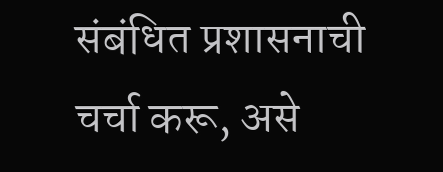संबंधित प्रशासनाची चर्चा करू, असे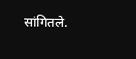सांगितले.